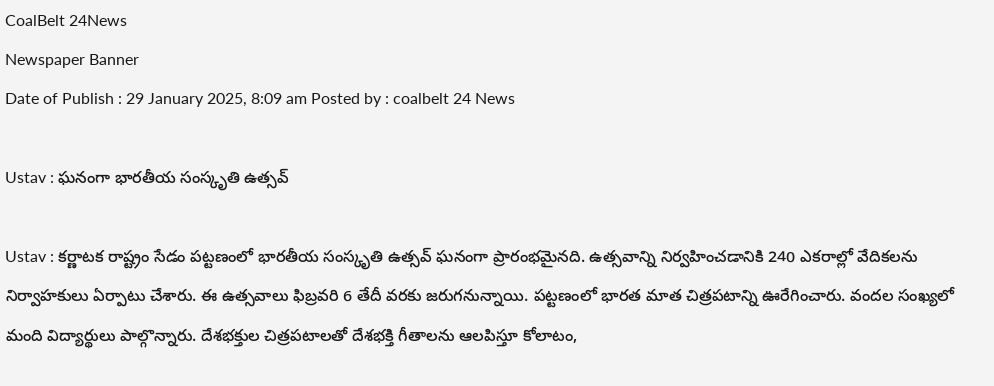CoalBelt 24News
Newspaper Banner
Date of Publish : 29 January 2025, 8:09 am Posted by : coalbelt 24 News

Ustav : ఘనంగా భారతీయ సంస్కృతి ఉత్సవ్‌

Ustav : కర్ణాటక రాష్ట్రం సేడం పట్టణంలో భారతీయ సంస్కృతి ఉత్సవ్ ఘనంగా ప్రారంభమైనది. ఉత్సవాన్ని నిర్వహించడానికి 240 ఎకరాల్లో వేదికలను నిర్వాహకులు ఏర్పాటు చేశారు. ఈ ఉత్సవాలు ఫిబ్రవరి 6 తేదీ వరకు జరుగనున్నాయి. పట్టణంలో భారత మాత చిత్రపటాన్ని ఊరేగించారు. వందల సంఖ్యలో మంది విద్యార్థులు పాల్గొన్నారు. దేశభక్తుల చిత్రపటాలతో దేశభక్తి గీతాలను ఆలపిస్తూ కోలాటం,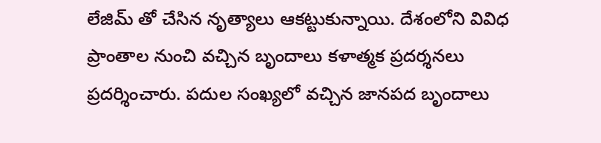లేజిమ్ తో చేసిన నృత్యాలు ఆకట్టుకున్నాయి. దేశంలోని వివిధ ప్రాంతాల నుంచి వచ్చిన బృందాలు కళాత్మక ప్రదర్శనలు ప్రదర్శించారు. పదుల సంఖ్యలో వచ్చిన జానపద బృందాలు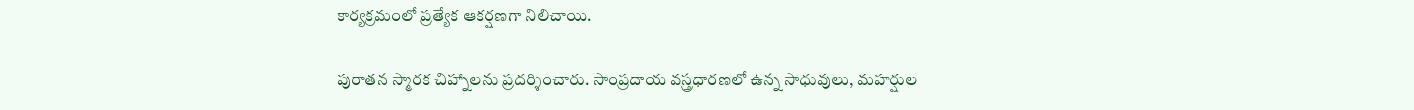కార్యక్రమంలో ప్రత్యేక ఆకర్షణగా నిలిచాయి.

పురాతన స్మారక చిహ్నాలను ప్రదర్శించారు. సాంప్రదాయ వస్త్రధారణలో ఉన్న సాధువులు, మహర్షుల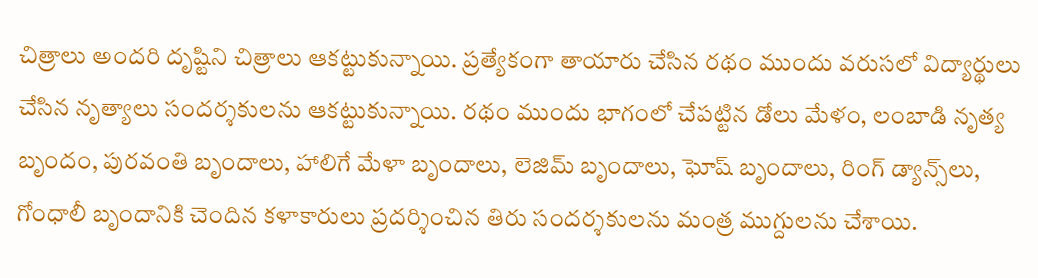చిత్రాలు అందరి దృష్టిని చిత్రాలు ఆకట్టుకున్నాయి. ప్రత్యేకంగా తాయారు చేసిన రథం ముందు వరుసలో విద్యార్థులు చేసిన నృత్యాలు సందర్శకులను ఆకట్టుకున్నాయి. రథం ముందు భాగంలో చేపట్టిన డోలు మేళం, లంబాడి నృత్య బృందం, పురవంతి బృందాలు, హాలిగే మేళా బృందాలు, లెజిమ్‌ బృందాలు, ఘోష్‌ బృందాలు, రింగ్‌ డ్యాన్స్‌లు, గోంధాలీ బృందానికి చెందిన కళాకారులు ప్రదర్శించిన తిరు సందర్శకులను మంత్ర ముగ్దులను చేశాయి.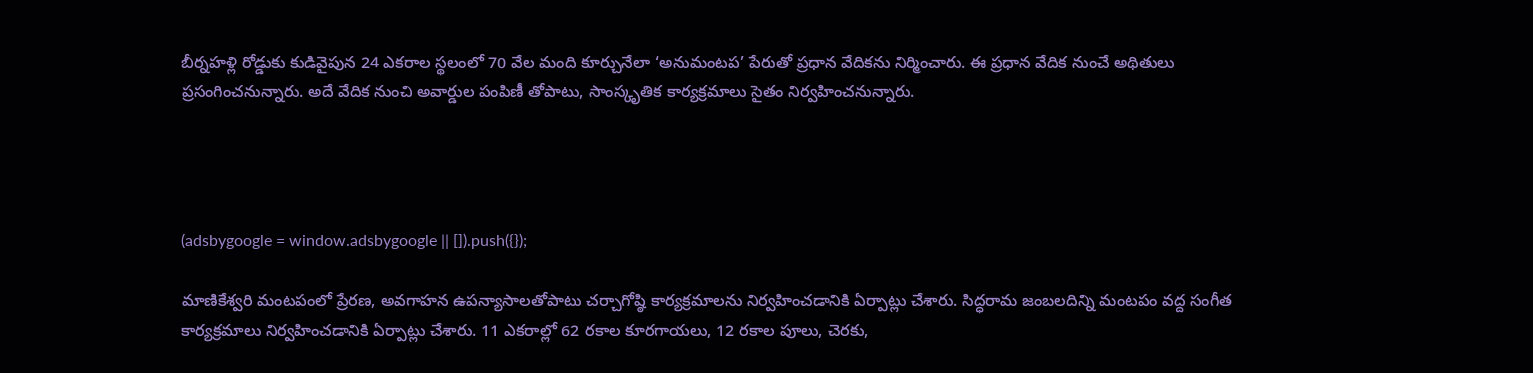బీర్నహళ్లి రోడ్డుకు కుడివైపున 24 ఎకరాల స్థలంలో 70 వేల మంది కూర్చునేలా ‘అనుమంటప’ పేరుతో ప్రధాన వేదికను నిర్మించారు. ఈ ప్రధాన వేదిక నుంచే అథితులు ప్రసంగించనున్నారు. అదే వేదిక నుంచి అవార్డుల పంపిణీ తోపాటు, సాంస్కృతిక కార్యక్రమాలు సైతం నిర్వహించనున్నారు.




(adsbygoogle = window.adsbygoogle || []).push({});

మాణికేశ్వరి మంటపంలో ప్రేరణ, అవగాహన ఉపన్యాసాలతోపాటు చర్చాగోష్ఠి కార్యక్రమాలను నిర్వహించడానికి ఏర్పాట్లు చేశారు. సిద్ధరామ జంబలదిన్ని మంటపం వద్ద సంగీత కార్యక్రమాలు నిర్వహించడానికి ఏర్పాట్లు చేశారు. 11 ఎకరాల్లో 62 రకాల కూరగాయలు, 12 రకాల పూలు, చెరకు,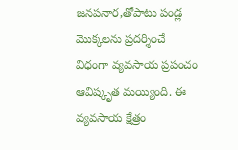జనపనార,తోపాటు పండ్ల మొక్కలను ప్రదర్శించే విధంగా వ్యవసాయ ప్రపంచం ఆవిష్కృత మయ్యింది. ఈ వ్యవసాయ క్షేత్రం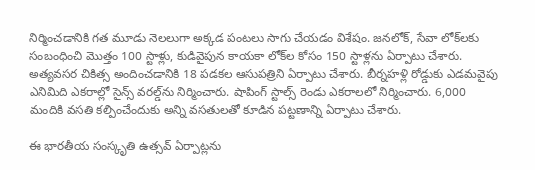నిర్మించడానికి గత మూడు నెలలుగా అక్కడ పంటలు సాగు చేయడం విశేషం. జనలోక్, సేవా లోక్‌లకు సంబంధించి మొత్తం 100 స్టాళ్లు, కుడివైపున కాయకా లోక్‌ల కోసం 150 స్టాళ్లను ఏర్పాటు చేశారు. అత్యవసర చికిత్స అందించడానికి 18 పడకల ఆసుపత్రిని ఏర్పాటు చేశారు. బీర్నహళ్లి రోడ్డుకు ఎడమవైపు ఎనిమిది ఎకరాల్లో సైన్స్ వరల్డ్‌ను నిర్మించారు. షాపింగ్ స్టాల్స్ రెండు ఎకరాలలో నిర్మించారు. 6,000 మందికి వసతి కల్పించేందుకు అన్ని వసతులతో కూడిన పట్టణాన్ని ఏర్పాటు చేశారు.

ఈ భారతీయ సంస్కృతి ఉత్సవ్‌ ఏర్పాట్లను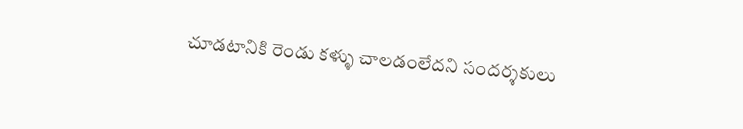చూడటానికి రెండు కళ్ళు చాలడంలేదని సందర్శకులు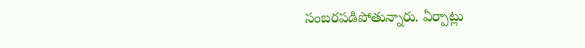సంబరపడిపోతున్నారు. ఏర్పాట్లు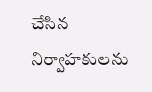చేసిన నిర్వాహకులను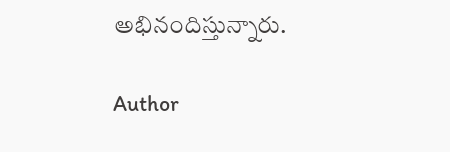అభినందిస్తున్నారు.

Author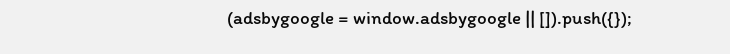(adsbygoogle = window.adsbygoogle || []).push({});